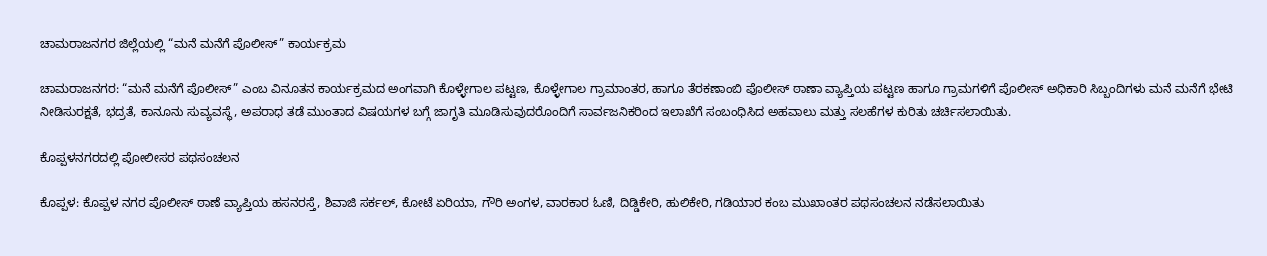ಚಾಮರಾಜನಗರ ಜಿಲ್ಲೆಯಲ್ಲಿ “ಮನೆ ಮನೆಗೆ ಪೊಲೀಸ್” ಕಾರ್ಯಕ್ರಮ

ಚಾಮರಾಜನಗರ: “ಮನೆ ಮನೆಗೆ ಪೊಲೀಸ್” ಎಂಬ ವಿನೂತನ ಕಾರ್ಯಕ್ರಮದ ಅಂಗವಾಗಿ ಕೊಳ್ಳೇಗಾಲ ಪಟ್ಟಣ, ಕೊಳ್ಳೇಗಾಲ ಗ್ರಾಮಾಂತರ, ಹಾಗೂ ತೆರಕಣಾಂಬಿ ಪೊಲೀಸ್ ಠಾಣಾ ವ್ಯಾಪ್ತಿಯ ಪಟ್ಟಣ ಹಾಗೂ ಗ್ರಾಮಗಳಿಗೆ ಪೊಲೀಸ್ ಅಧಿಕಾರಿ ಸಿಬ್ಬಂದಿಗಳು ಮನೆ ಮನೆಗೆ ಭೇಟಿ ನೀಡಿಸುರಕ್ಷತೆ, ಭದ್ರತೆ, ಕಾನೂನು ಸುವ್ಯವಸ್ಥೆ, ಅಪರಾಧ ತಡೆ ಮುಂತಾದ ವಿಷಯಗಳ ಬಗ್ಗೆ ಜಾಗೃತಿ ಮೂಡಿಸುವುದರೊಂದಿಗೆ ಸಾರ್ವಜನಿಕರಿಂದ ಇಲಾಖೆಗೆ ಸಂಬಂಧಿಸಿದ ಅಹವಾಲು ಮತ್ತು ಸಲಹೆಗಳ ಕುರಿತು ಚರ್ಚಿಸಲಾಯಿತು.

ಕೊಪ್ಪಳನಗರದಲ್ಲಿ ಪೋಲೀಸರ ಪಥಸಂಚಲನ

ಕೊಪ್ಪಳ: ಕೊಪ್ಪಳ ನಗರ ಪೊಲೀಸ್ ಠಾಣೆ ವ್ಯಾಪ್ತಿಯ ಹಸನರಸ್ತೆ, ಶಿವಾಜಿ ಸರ್ಕಲ್, ಕೋಟೆ ಏರಿಯಾ, ಗೌರಿ ಅಂಗಳ, ವಾರಕಾರ ಓಣಿ, ದಿಡ್ಡಿಕೇರಿ, ಹುಲಿಕೇರಿ, ಗಡಿಯಾರ ಕಂಬ ಮುಖಾಂತರ ಪಥಸಂಚಲನ ನಡೆಸಲಾಯಿತು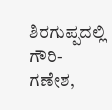ಶಿರಗುಪ್ಪದಲ್ಲಿ ಗೌರಿ-ಗಣೇಶ,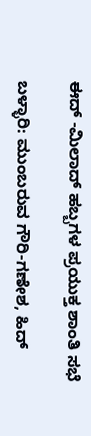ಈದ್ -ಮಿಲಾದ್ ಹಬ್ಬಗಳ ಪ್ರಯುಕ್ತ ಶಾಂತಿ ಸಭೆ

ಬಳ್ಳಾರಿ: ಮುಂಬರುವ ಗೌರಿ-ಗಣೇಶ, ಹಿದ್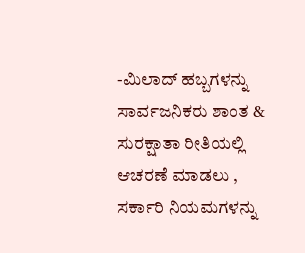-ಮಿಲಾದ್ ಹಬ್ಬಗಳನ್ನು ಸಾರ್ವಜನಿಕರು ಶಾಂತ & ಸುರಕ್ಷಾತಾ ರೀತಿಯಲ್ಲಿ ಆಚರಣೆ ಮಾಡಲು , ಸರ್ಕಾರಿ ನಿಯಮಗಳನ್ನು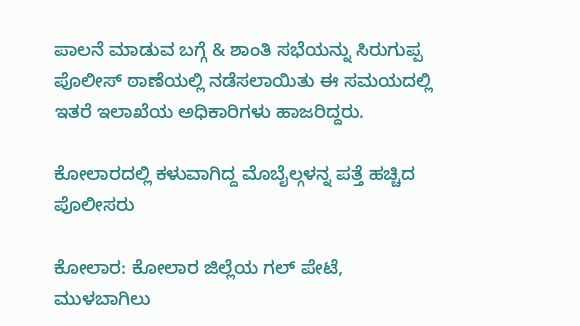ಪಾಲನೆ ಮಾಡುವ ಬಗ್ಗೆ & ಶಾಂತಿ ಸಭೆಯನ್ನು ಸಿರುಗುಪ್ಪ ಪೊಲೀಸ್ ಠಾಣೆಯಲ್ಲಿ ನಡೆಸಲಾಯಿತು ಈ ಸಮಯದಲ್ಲಿ ಇತರೆ ಇಲಾಖೆಯ ಅಧಿಕಾರಿಗಳು ಹಾಜರಿದ್ದರು.

ಕೋಲಾರದಲ್ಲಿ ಕಳುವಾಗಿದ್ದ ಮೊಬೈಲ್ಗಳನ್ನ ಪತ್ತೆ ಹಚ್ಚಿದ ಪೊಲೀಸರು

ಕೋಲಾರ: ಕೋಲಾರ ಜಿಲ್ಲೆಯ ಗಲ್ ಪೇಟೆ, ಮುಳಬಾಗಿಲು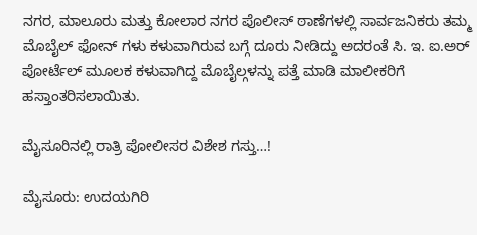ನಗರ, ಮಾಲೂರು ಮತ್ತು ಕೋಲಾರ ನಗರ ಪೊಲೀಸ್ ಠಾಣೆಗಳಲ್ಲಿ ಸಾರ್ವಜನಿಕರು ತಮ್ಮ ಮೊಬೈಲ್ ಫೋನ್ ಗಳು ಕಳುವಾಗಿರುವ ಬಗ್ಗೆ ದೂರು ನೀಡಿದ್ದು ಅದರಂತೆ ಸಿ. ಇ. ಐ.ಅರ್ ಪೋರ್ಟೆಲ್ ಮೂಲಕ ಕಳುವಾಗಿದ್ದ ಮೊಬೈಲ್ಗಳನ್ನು ಪತ್ತೆ ಮಾಡಿ ಮಾಲೀಕರಿಗೆ ಹಸ್ತಾಂತರಿಸಲಾಯಿತು.

ಮೈಸೂರಿನಲ್ಲಿ ರಾತ್ರಿ ಪೋಲೀಸರ ವಿಶೇಶ ಗಸ್ತು…!

ಮೈಸೂರು: ಉದಯಗಿರಿ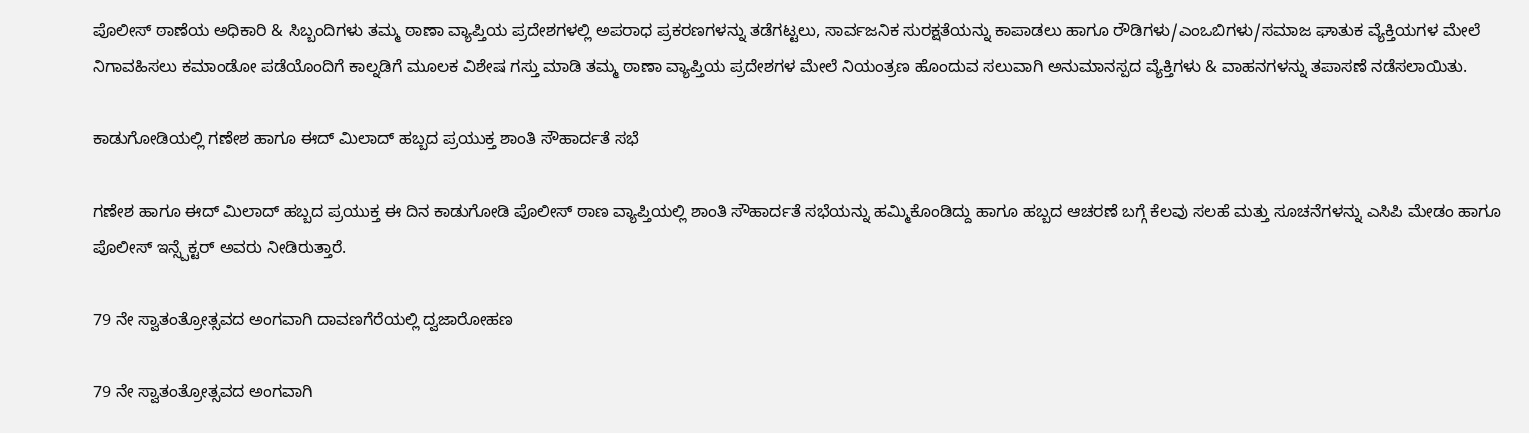ಪೊಲೀಸ್ ಠಾಣೆಯ ಅಧಿಕಾರಿ & ಸಿಬ್ಬಂದಿಗಳು ತಮ್ಮ ಠಾಣಾ ವ್ಯಾಪ್ತಿಯ ಪ್ರದೇಶಗಳಲ್ಲಿ ಅಪರಾಧ ಪ್ರಕರಣಗಳನ್ನು ತಡೆಗಟ್ಟಲು, ಸಾರ್ವಜನಿಕ ಸುರಕ್ಷತೆಯನ್ನು ಕಾಪಾಡಲು ಹಾಗೂ ರೌಡಿಗಳು/ಎಂಒಬಿಗಳು/ಸಮಾಜ ಘಾತುಕ ವ್ಯೆಕ್ತಿಯಗಳ ಮೇಲೆ ನಿಗಾವಹಿಸಲು ಕಮಾಂಡೋ ಪಡೆಯೊಂದಿಗೆ ಕಾಲ್ನಡಿಗೆ ಮೂಲಕ ವಿಶೇಷ ಗಸ್ತು ಮಾಡಿ ತಮ್ಮ ಠಾಣಾ ವ್ಯಾಪ್ತಿಯ ಪ್ರದೇಶಗಳ ಮೇಲೆ ನಿಯಂತ್ರಣ ಹೊಂದುವ ಸಲುವಾಗಿ ಅನುಮಾನಸ್ಪದ ವ್ಯೆಕ್ತಿಗಳು & ವಾಹನಗಳನ್ನು ತಪಾಸಣೆ ನಡೆಸಲಾಯಿತು.

ಕಾಡುಗೋಡಿಯಲ್ಲಿ ಗಣೇಶ ಹಾಗೂ ಈದ್ ಮಿಲಾದ್ ಹಬ್ಬದ ಪ್ರಯುಕ್ತ ಶಾಂತಿ ಸೌಹಾರ್ದತೆ ಸಭೆ

ಗಣೇಶ ಹಾಗೂ ಈದ್ ಮಿಲಾದ್ ಹಬ್ಬದ ಪ್ರಯುಕ್ತ ಈ ದಿನ ಕಾಡುಗೋಡಿ ಪೊಲೀಸ್ ಠಾಣ ವ್ಯಾಪ್ತಿಯಲ್ಲಿ ಶಾಂತಿ ಸೌಹಾರ್ದತೆ ಸಭೆಯನ್ನು ಹಮ್ಮಿಕೊಂಡಿದ್ದು ಹಾಗೂ ಹಬ್ಬದ ಆಚರಣೆ ಬಗ್ಗೆ ಕೆಲವು ಸಲಹೆ ಮತ್ತು ಸೂಚನೆಗಳನ್ನು ಎಸಿಪಿ ಮೇಡಂ ಹಾಗೂ ಪೊಲೀಸ್ ಇನ್ಸ್ಪೆಕ್ಟರ್ ಅವರು ನೀಡಿರುತ್ತಾರೆ.

79 ನೇ ಸ್ವಾತಂತ್ರೋತ್ಸವದ ಅಂಗವಾಗಿ ದಾವಣಗೆರೆಯಲ್ಲಿ ದ್ವಜಾರೋಹಣ

79 ನೇ ಸ್ವಾತಂತ್ರೋತ್ಸವದ ಅಂಗವಾಗಿ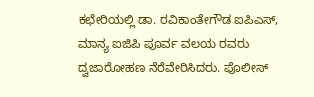ಕಛೇರಿಯಲ್ಲಿ ಡಾ. ರವಿಕಾಂತೇಗೌಡ ಐಪಿಎಸ್, ಮಾನ್ಯ ಐಜಿಪಿ ಪೂರ್ವ ವಲಯ ರವರು ದ್ವಜಾರೋಹಣ ನೆರೆವೇರಿಸಿದರು. ಪೊಲೀಸ್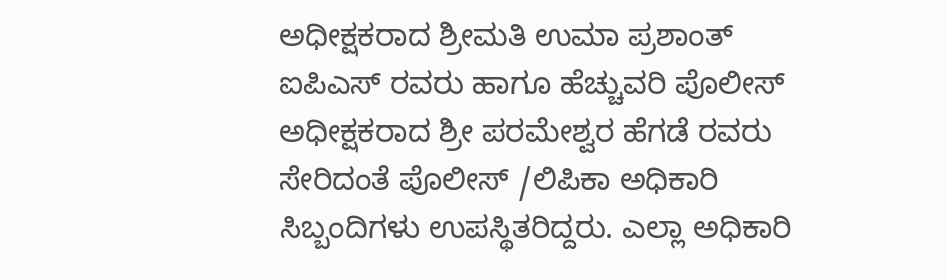ಅಧೀಕ್ಷಕರಾದ ಶ್ರೀಮತಿ ಉಮಾ ಪ್ರಶಾಂತ್ ಐಪಿಎಸ್ ರವರು ಹಾಗೂ ಹೆಚ್ಚುವರಿ ಪೊಲೀಸ್ ಅಧೀಕ್ಷಕರಾದ ಶ್ರೀ ಪರಮೇಶ್ವರ ಹೆಗಡೆ ರವರು ಸೇರಿದಂತೆ ಪೊಲೀಸ್ /ಲಿಪಿಕಾ ಅಧಿಕಾರಿ ಸಿಬ್ಬಂದಿಗಳು ಉಪಸ್ಥಿತರಿದ್ದರು. ಎಲ್ಲಾ ಅಧಿಕಾರಿ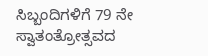ಸಿಬ್ಬಂದಿಗಳಿಗೆ 79 ನೇ ಸ್ವಾತಂತ್ರೋತ್ಸವದ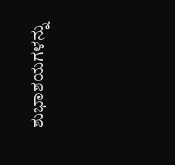ಶುಭಾಶಯಗಳನ್ನು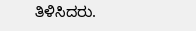ತಿಳಿಸಿದರು.